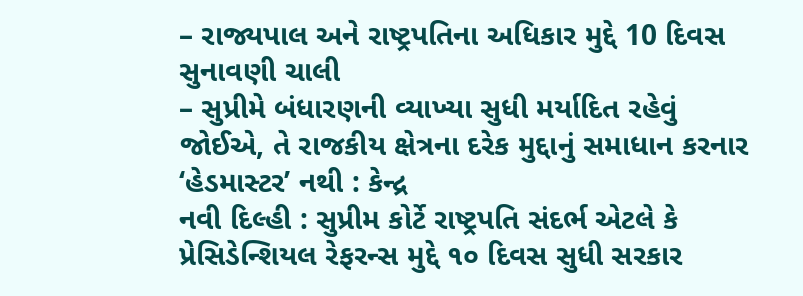– રાજ્યપાલ અને રાષ્ટ્રપતિના અધિકાર મુદ્દે 10 દિવસ સુનાવણી ચાલી
– સુપ્રીમે બંધારણની વ્યાખ્યા સુધી મર્યાદિત રહેવું જોઈએ, તે રાજકીય ક્ષેત્રના દરેક મુદ્દાનું સમાધાન કરનાર ‘હેડમાસ્ટર’ નથી : કેન્દ્ર
નવી દિલ્હી : સુપ્રીમ કોર્ટે રાષ્ટ્રપતિ સંદર્ભ એટલે કે પ્રેસિડેન્શિયલ રેફરન્સ મુદ્દે ૧૦ દિવસ સુધી સરકાર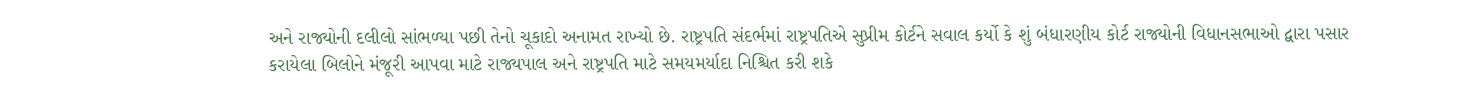અને રાજ્યોની દલીલો સાંભળ્યા પછી તેનો ચૂકાદો અનામત રાખ્યો છે. રાષ્ટ્રપતિ સંદર્ભમાં રાષ્ટ્રપતિએ સુપ્રીમ કોર્ટને સવાલ કર્યો કે શું બંધારણીય કોર્ટ રાજ્યોની વિધાનસભાઓ દ્વારા પસાર કરાયેલા બિલોને મંજૂરી આપવા માટે રાજ્યપાલ અને રાષ્ટ્રપતિ માટે સમયમર્યાદા નિશ્ચિત કરી શકે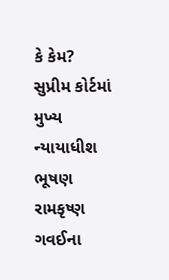કે કેમ?
સુપ્રીમ કોર્ટમાં મુખ્ય ન્યાયાધીશ ભૂષણ રામકૃષ્ણ ગવઈના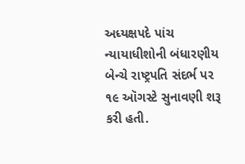અધ્યક્ષપદે પાંચ ન્યાયાધીશોની બંધારણીય બેન્ચે રાષ્ટ્રપતિ સંદર્ભ પર ૧૯ ઑગસ્ટે સુનાવણી શરૂ કરી હતી.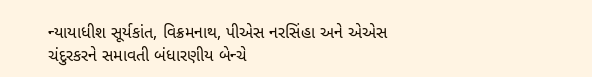ન્યાયાધીશ સૂર્યકાંત, વિક્રમનાથ, પીએસ નરસિંહા અને એએસ ચંદુરકરને સમાવતી બંધારણીય બેન્ચે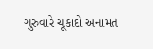ગુરુવારે ચૂકાદો અનામત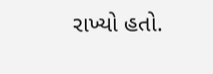રાખ્યો હતો.